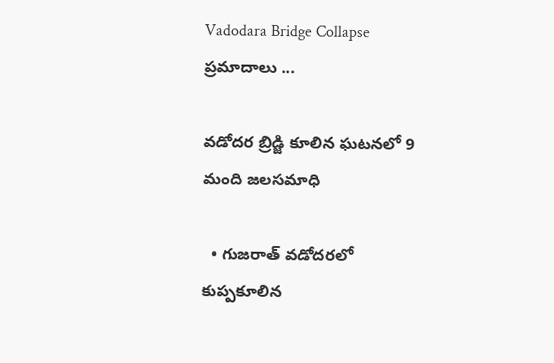Vadodara Bridge Collapse
ప్రమాదాలు ...

వడోదర బ్రిడ్జి కూలిన ఘటనలో 9 మంది జలసమాధి

  • గుజరాత్‌ వడోదరలో కుప్పకూలిన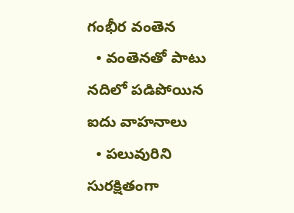గంభీర వంతెన
  • వంతెనతో పాటు నదిలో పడిపోయిన ఐదు వాహనాలు
  • పలువురిని సురక్షితంగా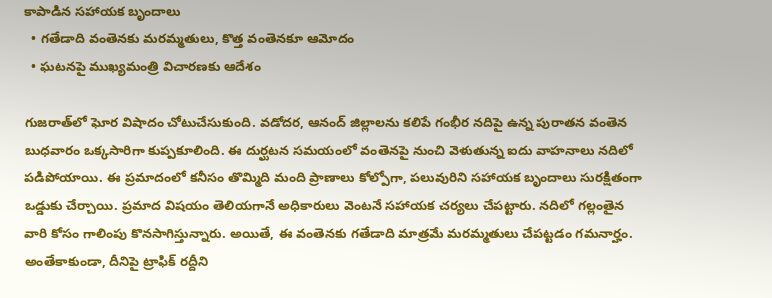కాపాడిన సహాయక బృందాలు
  • గతేడాది వంతెనకు మరమ్మతులు, కొత్త వంతెనకూ ఆమోదం
  • ఘటనపై ముఖ్యమంత్రి విచారణకు ఆదేశం

గుజరాత్‌లో ఘోర విషాదం చోటుచేసుకుంది. వడోదర, ఆనంద్ జిల్లాలను కలిపే గంభీర నదిపై ఉన్న పురాతన వంతెన బుధవారం ఒక్కసారిగా కుప్పకూలింది. ఈ దుర్ఘటన సమయంలో వంతెనపై నుంచి వెళుతున్న ఐదు వాహనాలు నదిలో పడిపోయాయి. ఈ ప్రమాదంలో కనీసం తొమ్మిది మంది ప్రాణాలు కోల్పోగా, పలువురిని సహాయక బృందాలు సురక్షితంగా ఒడ్డుకు చేర్చాయి. ప్రమాద విషయం తెలియగానే అధికారులు వెంటనే సహాయక చర్యలు చేపట్టారు. నదిలో గల్లంతైన వారి కోసం గాలింపు కొనసాగిస్తున్నారు. అయితే, ఈ వంతెనకు గతేడాది మాత్రమే మరమ్మతులు చేపట్టడం గమనార్హం. అంతేకాకుండా, దీనిపై ట్రాఫిక్ రద్దీని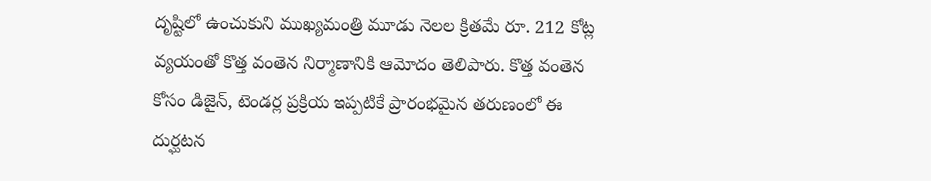దృష్టిలో ఉంచుకుని ముఖ్యమంత్రి మూడు నెలల క్రితమే రూ. 212 కోట్ల వ్యయంతో కొత్త వంతెన నిర్మాణానికి ఆమోదం తెలిపారు. కొత్త వంతెన కోసం డిజైన్, టెండర్ల ప్రక్రియ ఇప్పటికే ప్రారంభమైన తరుణంలో ఈ దుర్ఘటన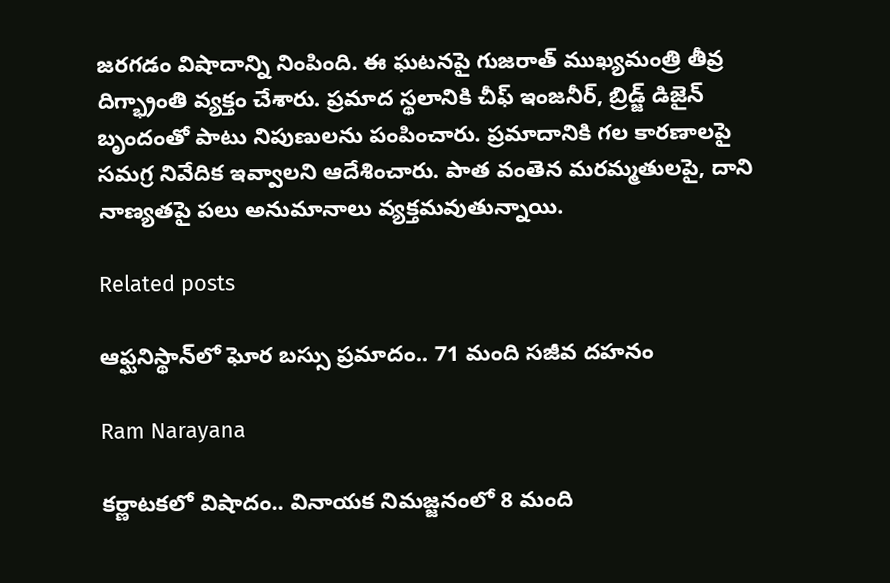జరగడం విషాదాన్ని నింపింది. ఈ ఘటనపై గుజరాత్ ముఖ్యమంత్రి తీవ్ర దిగ్భ్రాంతి వ్యక్తం చేశారు. ప్రమాద స్థలానికి చీఫ్ ఇంజనీర్, బ్రిడ్జ్ డిజైన్ బృందంతో పాటు నిపుణులను పంపించారు. ప్రమాదానికి గల కారణాలపై సమగ్ర నివేదిక ఇవ్వాలని ఆదేశించారు. పాత వంతెన మరమ్మతులపై, దాని నాణ్యతపై పలు అనుమానాలు వ్యక్తమవుతున్నాయి.

Related posts

ఆఫ్ఘనిస్థాన్‌లో ఘోర బస్సు ప్రమాదం.. 71 మంది సజీవ దహనం

Ram Narayana

కర్ణాటకలో విషాదం.. వినాయక నిమజ్జనంలో 8 మంది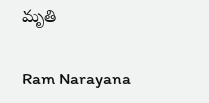మృతి

Ram Narayana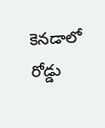కెనడాలో రోడ్డు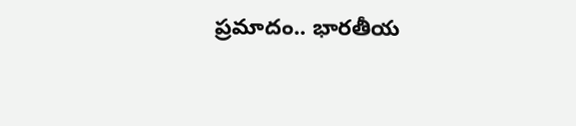ప్రమాదం.. భారతీయ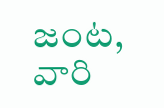జంట, వారి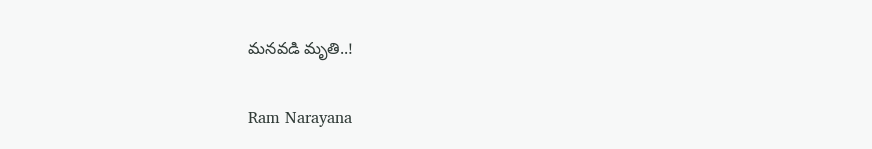మనవడి మృతి..!

Ram Narayana